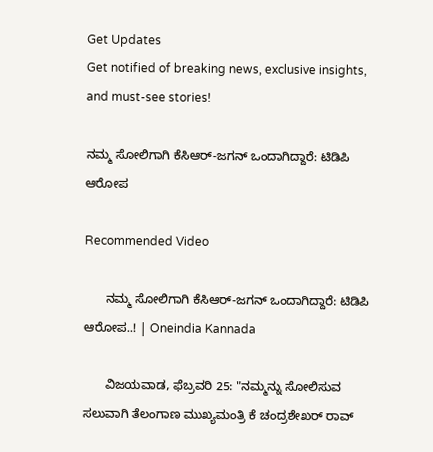Get Updates
Get notified of breaking news, exclusive insights, and must-see stories!

ನಮ್ಮ ಸೋಲಿಗಾಗಿ ಕೆಸಿಆರ್-ಜಗನ್ ಒಂದಾಗಿದ್ದಾರೆ: ಟಿಡಿಪಿ ಆರೋಪ

Recommended Video

      ನಮ್ಮ ಸೋಲಿಗಾಗಿ ಕೆಸಿಆರ್-ಜಗನ್ ಒಂದಾಗಿದ್ದಾರೆ: ಟಿಡಿಪಿ ಆರೋಪ..! | Oneindia Kannada

      ವಿಜಯವಾಡ, ಫೆಬ್ರವರಿ 25: "ನಮ್ಮನ್ನು ಸೋಲಿಸುವ ಸಲುವಾಗಿ ತೆಲಂಗಾಣ ಮುಖ್ಯಮಂತ್ರಿ ಕೆ ಚಂದ್ರಶೇಖರ್ ರಾವ್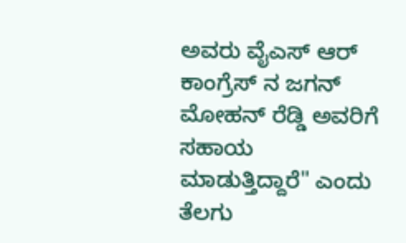ಅವರು ವೈಎಸ್ ಆರ್ ಕಾಂಗ್ರೆಸ್ ನ ಜಗನ್ ಮೋಹನ್ ರೆಡ್ಡಿ ಅವರಿಗೆ ಸಹಾಯ ಮಾಡುತ್ತಿದ್ದಾರೆ" ಎಂದು ತೆಲಗು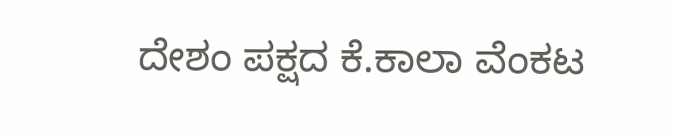ದೇಶಂ ಪಕ್ಷದ ಕೆ.ಕಾಲಾ ವೆಂಕಟ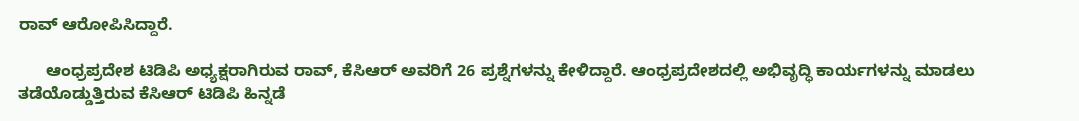ರಾವ್ ಆರೋಪಿಸಿದ್ದಾರೆ.

      ಆಂಧ್ರಪ್ರದೇಶ ಟಿಡಿಪಿ ಅಧ್ಯಕ್ಷರಾಗಿರುವ ರಾವ್, ಕೆಸಿಆರ್ ಅವರಿಗೆ 26 ಪ್ರಶ್ನೆಗಳನ್ನು ಕೇಳಿದ್ದಾರೆ. ಆಂಧ್ರಪ್ರದೇಶದಲ್ಲಿ ಅಭಿವೃದ್ಧಿ ಕಾರ್ಯಗಳನ್ನು ಮಾಡಲು ತಡೆಯೊಡ್ಡುತ್ತಿರುವ ಕೆಸಿಆರ್ ಟಿಡಿಪಿ ಹಿನ್ನಡೆ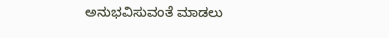ಅನುಭವಿಸುವಂತೆ ಮಾಡಲು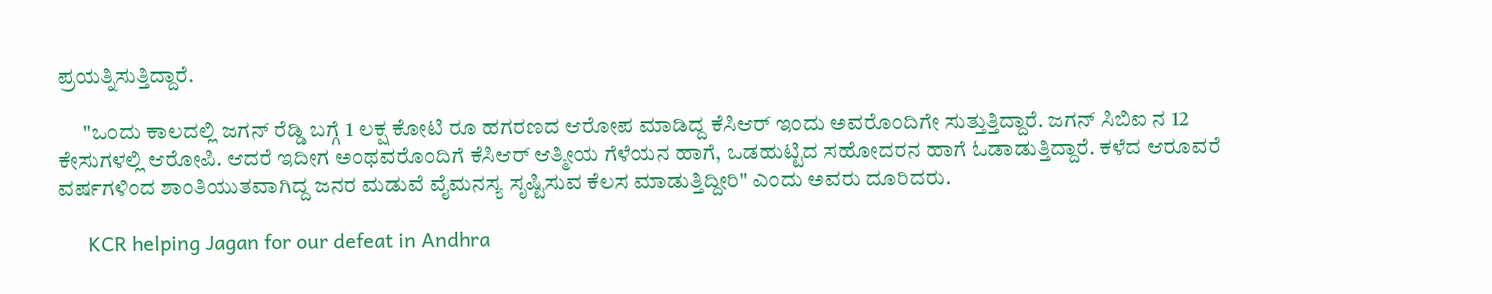ಪ್ರಯತ್ನಿಸುತ್ತಿದ್ದಾರೆ.

      "ಒಂದು ಕಾಲದಲ್ಲಿ ಜಗನ್ ರೆಡ್ಡಿ ಬಗ್ಗೆ 1 ಲಕ್ಷ ಕೋಟಿ ರೂ ಹಗರಣದ ಆರೋಪ ಮಾಡಿದ್ದ ಕೆಸಿಆರ್ ಇಂದು ಅವರೊಂದಿಗೇ ಸುತ್ತುತ್ತಿದ್ದಾರೆ. ಜಗನ್ ಸಿಬಿಐ ನ 12 ಕೇಸುಗಳಲ್ಲಿ ಆರೋಪಿ. ಆದರೆ ಇದೀಗ ಅಂಥವರೊಂದಿಗೆ ಕೆಸಿಆರ್ ಆತ್ಮೀಯ ಗೆಳೆಯನ ಹಾಗೆ, ಒಡಹುಟ್ಟಿದ ಸಹೋದರನ ಹಾಗೆ ಓಡಾಡುತ್ತಿದ್ದಾರೆ. ಕಳೆದ ಆರೂವರೆ ವರ್ಷಗಳಿಂದ ಶಾಂತಿಯುತವಾಗಿದ್ದ ಜನರ ಮಡುವೆ ವೈಮನಸ್ಯ ಸೃಷ್ಟಿಸುವ ಕೆಲಸ ಮಾಡುತ್ತಿದ್ದೀರಿ" ಎಂದು ಅವರು ದೂರಿದರು.

      KCR helping Jagan for our defeat in Andhra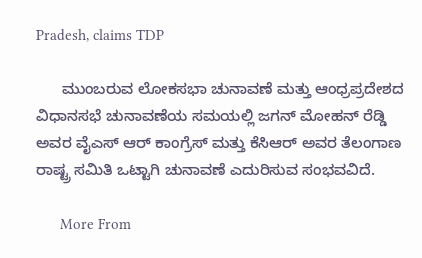Pradesh, claims TDP

      ಮುಂಬರುವ ಲೋಕಸಭಾ ಚುನಾವಣೆ ಮತ್ತು ಆಂಧ್ರಪ್ರದೇಶದ ವಿಧಾನಸಭೆ ಚುನಾವಣೆಯ ಸಮಯಲ್ಲಿ ಜಗನ್ ಮೋಹನ್ ರೆಡ್ಡಿ ಅವರ ವೈಎಸ್ ಆರ್ ಕಾಂಗ್ರೆಸ್ ಮತ್ತು ಕೆಸಿಆರ್ ಅವರ ತೆಲಂಗಾಣ ರಾಷ್ಟ್ರ ಸಮಿತಿ ಒಟ್ಟಾಗಿ ಚುನಾವಣೆ ಎದುರಿಸುವ ಸಂಭವವಿದೆ.

      More From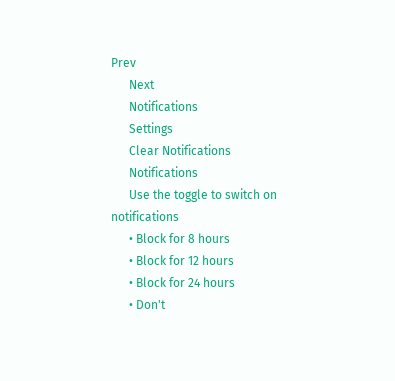Prev
      Next
      Notifications
      Settings
      Clear Notifications
      Notifications
      Use the toggle to switch on notifications
      • Block for 8 hours
      • Block for 12 hours
      • Block for 24 hours
      • Don't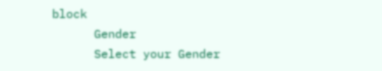block
      Gender
      Select your Gender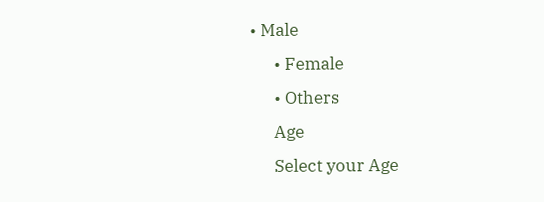• Male
      • Female
      • Others
      Age
      Select your Age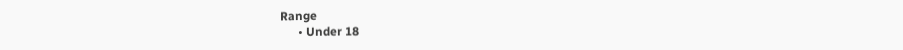Range
      • Under 18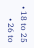• 18 to 25
      • 26 to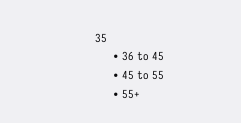35
      • 36 to 45
      • 45 to 55
      • 55+